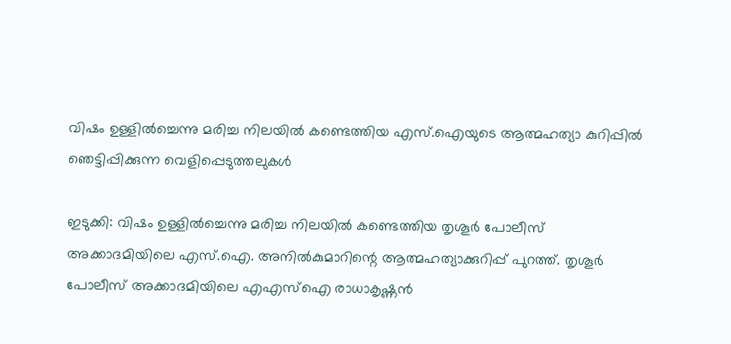വിഷം ഉള്ളില്‍ച്ചെന്നു മരിച്ച നിലയില്‍ കണ്ടെത്തിയ എസ്.ഐയുടെ ആത്മഹത്യാ കുറിപ്പില്‍ ഞെട്ടിപ്പിക്കുന്ന വെളിപ്പെടുത്തലുകള്‍

ഇടുക്കി: വിഷം ഉള്ളില്‍ച്ചെന്നു മരിച്ച നിലയില്‍ കണ്ടെത്തിയ തൃശൂര്‍ പോലീസ് അക്കാദമിയിലെ എസ്.ഐ. അനില്‍കുമാറിന്റെ ആത്മഹത്യാക്കുറിപ്പ് പുറത്ത്. തൃശൂര്‍ പോലീസ് അക്കാദമിയിലെ എഎസ്ഐ രാധാകൃഷ്ണന്‍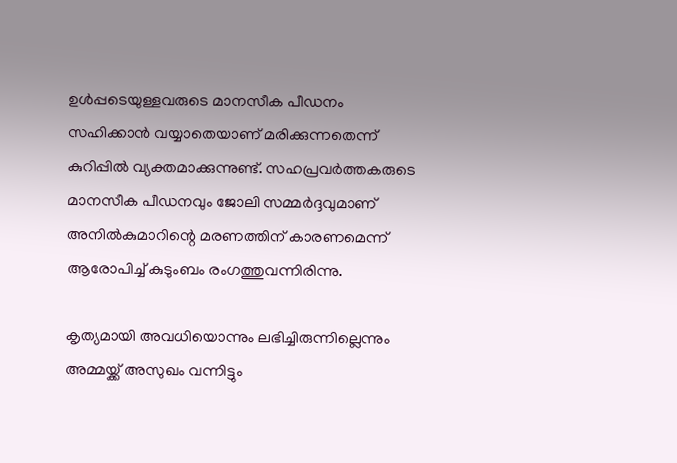ഉള്‍പ്പടെയുള്ളവരുടെ മാനസീക പീഡനം സഹിക്കാന്‍ വയ്യാതെയാണ് മരിക്കുന്നതെന്ന് കുറിപ്പില്‍ വ്യക്തമാക്കുന്നുണ്ട്. സഹപ്രവര്‍ത്തകരുടെ മാനസീക പീഡനവും ജോലി സമ്മര്‍ദ്ദവുമാണ് അനില്‍കുമാറിന്റെ മരണത്തിന് കാരണമെന്ന് ആരോപിച്ച് കുടുംബം രംഗത്തുവന്നിരിന്നു.

കൃത്യമായി അവധിയൊന്നും ലഭിച്ചിരുന്നില്ലെന്നും അമ്മയ്ക്ക് അസുഖം വന്നിട്ടും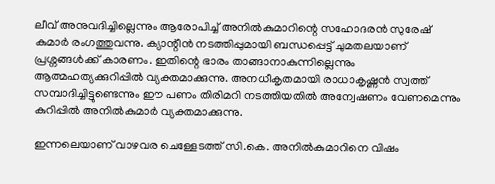ലീവ് അനുവദിച്ചില്ലെന്നും ആരോപിച്ച് അനില്‍കുമാറിന്റെ സഹോദരന്‍ സുരേഷ് കുമാര്‍ രംഗത്തുവന്നു. ക്യാന്റീന്‍ നടത്തിപ്പുമായി ബന്ധപ്പെട്ട് ചുമതലയാണ് പ്രശ്നങ്ങള്‍ക്ക് കാരണം. ഇതിന്റെ ഭാരം താങ്ങാനാകുന്നില്ലെന്നും ആത്മഹത്യക്കുറിപ്പില്‍ വ്യക്തമാക്കുന്നു. അനധീകൃതമായി രാധാകൃഷ്ണന്‍ സ്വത്ത് സമ്പാദിച്ചിട്ടുണ്ടെന്നും ഈ പണം തിരിമറി നടത്തിയതില്‍ അന്വേഷണം വേണമെന്നും കുറിപ്പില്‍ അനില്‍കുമാര്‍ വ്യക്തമാക്കുന്നു.

ഇന്നലെയാണ് വാഴവര ചെള്ളേടത്ത് സി.കെ. അനില്‍കുമാറിനെ വിഷം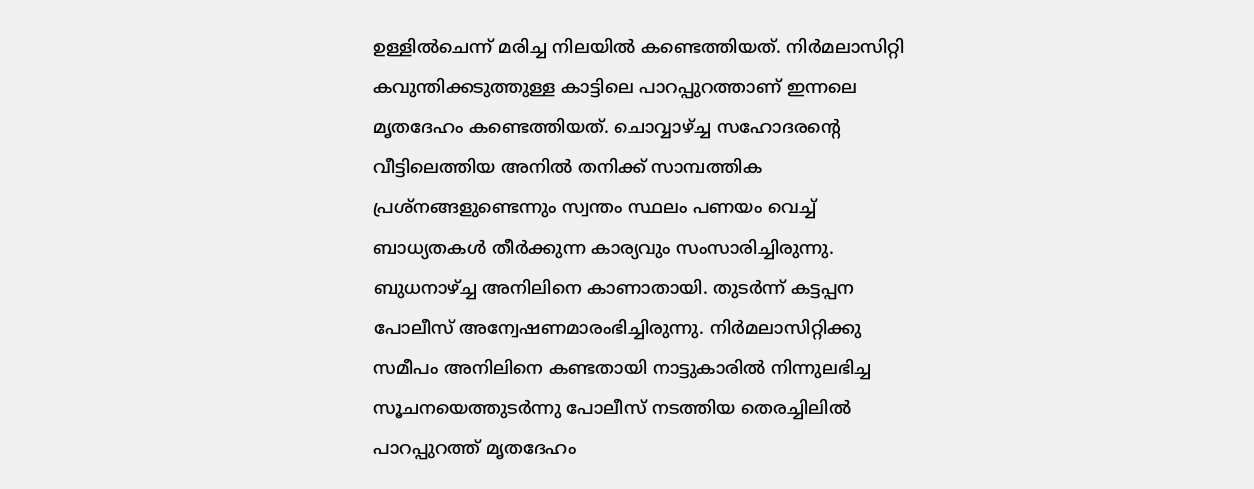ഉള്ളില്‍ചെന്ന് മരിച്ച നിലയില്‍ കണ്ടെത്തിയത്. നിര്‍മലാസിറ്റി കവുന്തിക്കടുത്തുള്ള കാട്ടിലെ പാറപ്പുറത്താണ് ഇന്നലെ മൃതദേഹം കണ്ടെത്തിയത്. ചൊവ്വാഴ്ച്ച സഹോദരന്റെ വീട്ടിലെത്തിയ അനില്‍ തനിക്ക് സാമ്പത്തിക പ്രശ്‌നങ്ങളുണ്ടെന്നും സ്വന്തം സ്ഥലം പണയം വെച്ച് ബാധ്യതകള്‍ തീര്‍ക്കുന്ന കാര്യവും സംസാരിച്ചിരുന്നു. ബുധനാഴ്ച്ച അനിലിനെ കാണാതായി. തുടര്‍ന്ന് കട്ടപ്പന പോലീസ് അന്വേഷണമാരംഭിച്ചിരുന്നു. നിര്‍മലാസിറ്റിക്കു സമീപം അനിലിനെ കണ്ടതായി നാട്ടുകാരില്‍ നിന്നുലഭിച്ച സൂചനയെത്തുടര്‍ന്നു പോലീസ് നടത്തിയ തെരച്ചിലില്‍ പാറപ്പുറത്ത് മൃതദേഹം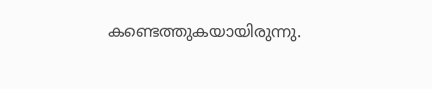കണ്ടെത്തുകയായിരുന്നു.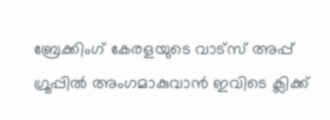ബ്രേക്കിംഗ് കേരളയുടെ വാട്സ് അപ്പ് ഗ്രൂപ്പിൽ അംഗമാകുവാൻ ഇവിടെ ക്ലിക്ക്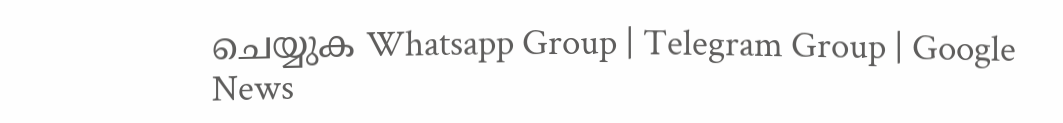ചെയ്യുക Whatsapp Group | Telegram Group | Google News